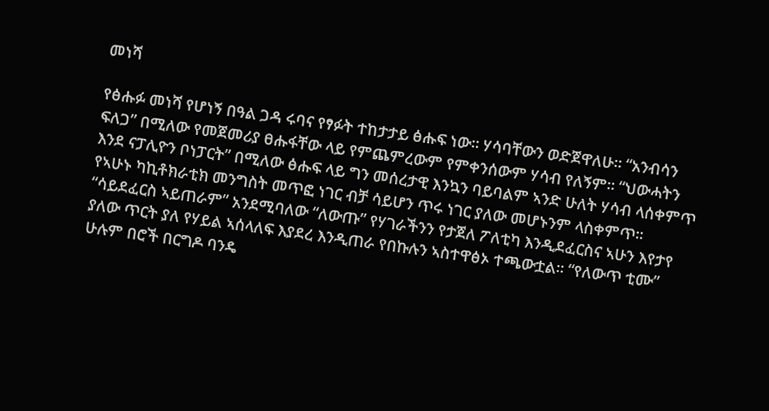መነሻ

የፅሑፉ መነሻ የሆነኝ በዓል ጋዳ ሩባና የፃፉት ተከታታይ ፅሑፍ ነው፡፡ ሃሳባቸውን ወድጀዋለሁ፡፡ “አንብሳን ፍለጋ” በሚለው የመጀመሪያ ፀሑፋቸው ላይ የምጨምረውም የምቀንሰውም ሃሳብ የለኝም፡፡ “ህውሓትን እንደ ናፓሊዮን ቦነፓርት” በሚለው ፅሑፍ ላይ ግን መሰረታዊ እንኳን ባይባልም ኣንድ ሁለት ሃሳብ ላሰቀምጥ የኣሁኑ ካኪቶክራቲክ መንግስት መጥፎ ነገር ብቻ ሳይሆን ጥሩ ነገር ያለው መሆኑንም ላስቀምጥ፡፡ “ሳይደፈርስ ኣይጠራም” አንደሚባለው “ለውጡ” የሃገራችንን የታጀለ ፖለቲካ እንዲደፈርስና ኣሁን እየታየ ያለው ጥርት ያለ የሃይል ኣሰላለፍ እያደረ እንዲጠራ የበኩሉን ኣስተዋፅኦ ተጫውቷል፡፡ “የለውጥ ቲሙ” ሁሉም በሮች በርግዶ ባንዴ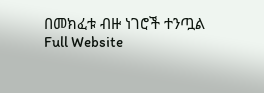በመክፈቱ ብዙ ነገሮች ተንጧል
Full Website